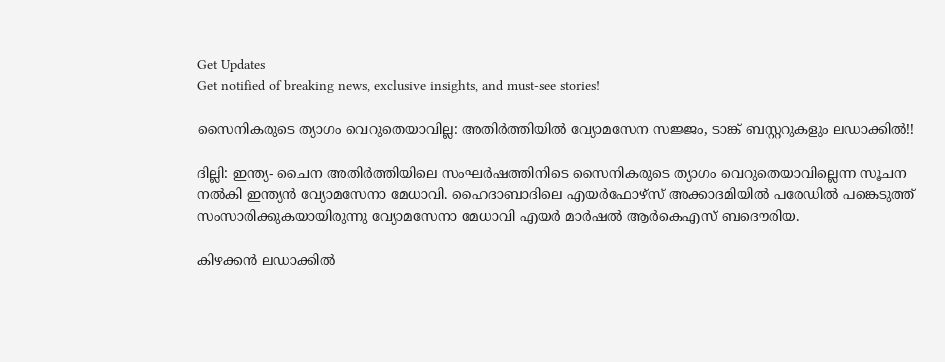Get Updates
Get notified of breaking news, exclusive insights, and must-see stories!

സൈനികരുടെ ത്യാഗം വെറുതെയാവില്ല: അതിർത്തിയിൽ വ്യോമസേന സജ്ജം, ടാങ്ക് ബസ്റ്ററുകളും ലഡാക്കിൽ!!

ദില്ലി: ഇന്ത്യ- ചൈന അതിർത്തിയിലെ സംഘർഷത്തിനിടെ സൈനികരുടെ ത്യാഗം വെറുതെയാവില്ലെന്ന സൂചന നൽകി ഇന്ത്യൻ വ്യോമസേനാ മേധാവി. ഹൈദാബാദിലെ എയർഫോഴ്സ് അക്കാദമിയിൽ പരേഡിൽ പങ്കെടുത്ത് സംസാരിക്കുകയായിരുന്നു വ്യോമസേനാ മേധാവി എയർ മാർഷൽ ആർകെഎസ് ബദൌരിയ.

കിഴക്കൻ ലഡാക്കിൽ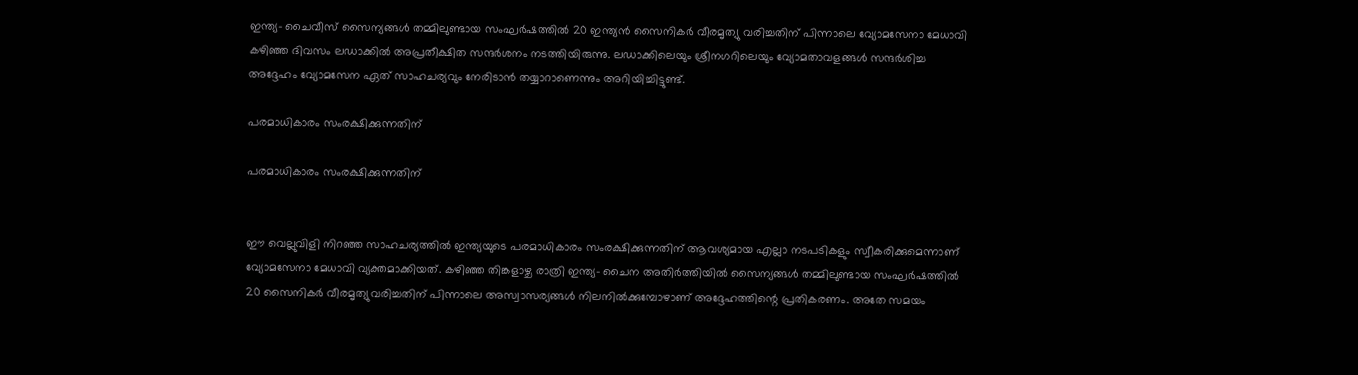ഇന്ത്യ- ചൈവീസ് സൈന്യങ്ങൾ തമ്മിലുണ്ടായ സംഘർഷത്തിൽ 20 ഇന്ത്യൻ സൈനികർ വീരമൃത്യു വരിച്ചതിന് പിന്നാലെ വ്യോമസേനാ മേധാവി കഴിഞ്ഞ ദിവസം ലഡാക്കിൽ അപ്രതീക്ഷിത സന്ദർശനം നടത്തിയിരുന്നു. ലഡാക്കിലെയും ശ്രീനഗറിലെയും വ്യോമതാവളങ്ങൾ സന്ദർശിച്ച അദ്ദേഹം വ്യോമസേന ഏത് സാഹചര്യവും നേരിടാൻ തയ്യാറാണെന്നും അറിയിച്ചിട്ടുണ്ട്.

പരമാധികാരം സംരക്ഷിക്കുന്നതിന്

പരമാധികാരം സംരക്ഷിക്കുന്നതിന്


ഈ വെല്ലുവിളി നിറഞ്ഞ സാഹചര്യത്തിൽ ഇന്ത്യയുടെ പരമാധികാരം സംരക്ഷിക്കുന്നതിന് ആവശ്യമായ എല്ലാ നടപടികളും സ്വീകരിക്കുമെന്നാണ് വ്യോമസേനാ മേധാവി വ്യക്തമാക്കിയത്. കഴിഞ്ഞ തിങ്കളാഴ്ച രാത്രി ഇന്ത്യ- ചൈന അതിർത്തിയിൽ സൈന്യങ്ങൾ തമ്മിലുണ്ടായ സംഘർഷത്തിൽ 20 സൈനികർ വീരമൃത്യുവരിച്ചതിന് പിന്നാലെ അസ്വാസര്യങ്ങൾ നിലനിൽക്കുമ്പോഴാണ് അദ്ദേഹത്തിന്റെ പ്രതികരണം. അതേ സമയം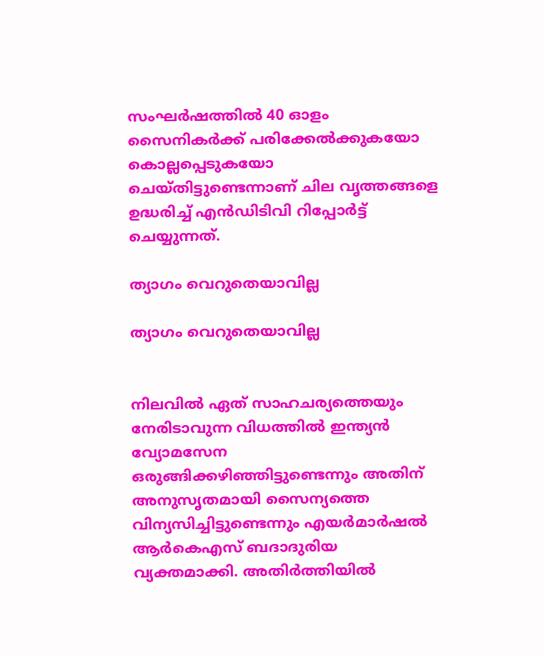സംഘർഷത്തിൽ 40 ഓളം സൈനികർക്ക് പരിക്കേൽക്കുകയോ കൊല്ലപ്പെടുകയോ ചെയ്തിട്ടുണ്ടെന്നാണ് ചില വൃത്തങ്ങളെ ഉദ്ധരിച്ച് എൻഡിടിവി റിപ്പോർട്ട് ചെയ്യുന്നത്.

ത്യാഗം വെറുതെയാവില്ല

ത്യാഗം വെറുതെയാവില്ല


നിലവിൽ ഏത് സാഹചര്യത്തെയും നേരിടാവുന്ന വിധത്തിൽ ഇന്ത്യൻ വ്യോമസേന ഒരുങ്ങിക്കഴിഞ്ഞിട്ടുണ്ടെന്നും അതിന് അനുസൃതമായി സൈന്യത്തെ വിന്യസിച്ചിട്ടുണ്ടെന്നും എയർമാർഷൽ ആർകെഎസ് ബദാദുരിയ വ്യക്തമാക്കി. അതിർത്തിയിൽ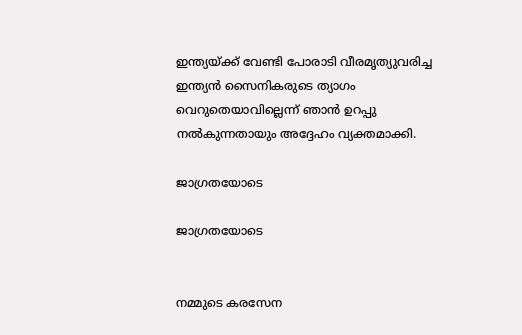ഇന്ത്യയ്ക്ക് വേണ്ടി പോരാടി വീരമൃത്യുവരിച്ച ഇന്ത്യൻ സൈനികരുടെ ത്യാഗം വെറുതെയാവില്ലെന്ന് ഞാൻ ഉറപ്പു നൽകുന്നതായും അദ്ദേഹം വ്യക്തമാക്കി.

ജാഗ്രതയോടെ

ജാഗ്രതയോടെ


നമ്മുടെ കരസേന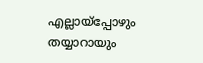എല്ലായ്പ്പോഴും തയ്യാറായും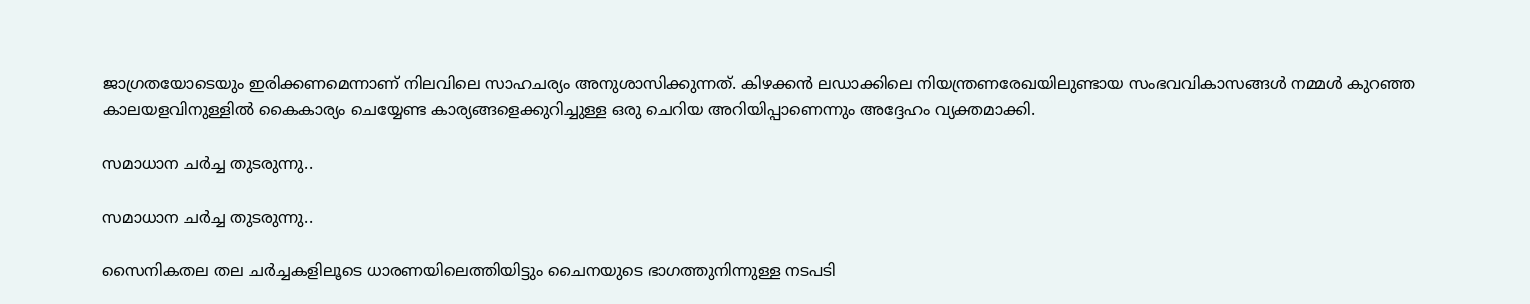ജാഗ്രതയോടെയും ഇരിക്കണമെന്നാണ് നിലവിലെ സാഹചര്യം അനുശാസിക്കുന്നത്. കിഴക്കൻ ലഡാക്കിലെ നിയന്ത്രണരേഖയിലുണ്ടായ സംഭവവികാസങ്ങൾ നമ്മൾ കുറഞ്ഞ കാലയളവിനുള്ളിൽ കൈകാര്യം ചെയ്യേണ്ട കാര്യങ്ങളെക്കുറിച്ചുള്ള ഒരു ചെറിയ അറിയിപ്പാണെന്നും അദ്ദേഹം വ്യക്തമാക്കി.

സമാധാന ചർച്ച തുടരുന്നു..

സമാധാന ചർച്ച തുടരുന്നു..

സൈനികതല തല ചർച്ചകളിലൂടെ ധാരണയിലെത്തിയിട്ടും ചൈനയുടെ ഭാഗത്തുനിന്നുള്ള നടപടി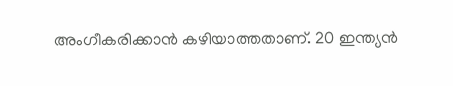അംഗീകരിക്കാൻ കഴിയാത്തതാണ്. 20 ഇന്ത്യൻ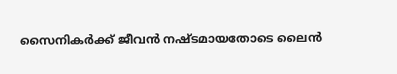സൈനികർക്ക് ജീവൻ നഷ്ടമായതോടെ ലൈൻ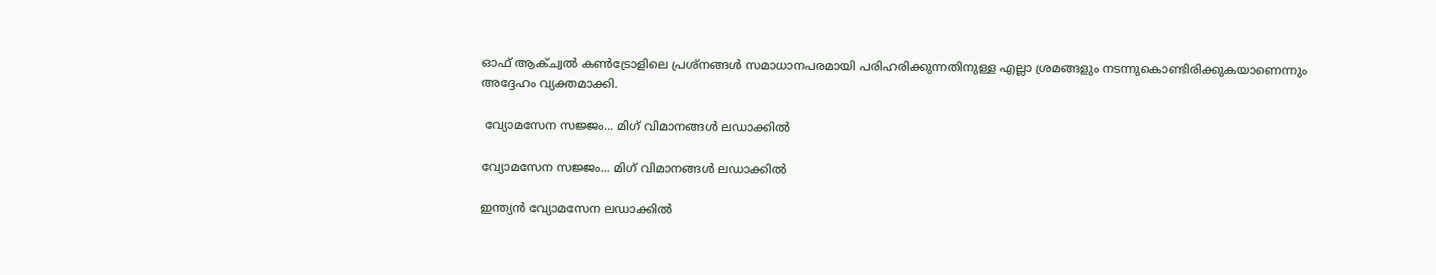ഓഫ് ആക്ച്വൽ കൺട്രോളിലെ പ്രശ്നങ്ങൾ സമാധാനപരമായി പരിഹരിക്കുന്നതിനുള്ള എല്ലാ ശ്രമങ്ങളും നടന്നുകൊണ്ടിരിക്കുകയാണെന്നും അദ്ദേഹം വ്യക്തമാക്കി.

 വ്യോമസേന സജ്ജം... മിഗ് വിമാനങ്ങൾ ലഡാക്കിൽ

വ്യോമസേന സജ്ജം... മിഗ് വിമാനങ്ങൾ ലഡാക്കിൽ

ഇന്ത്യൻ വ്യോമസേന ലഡാക്കിൽ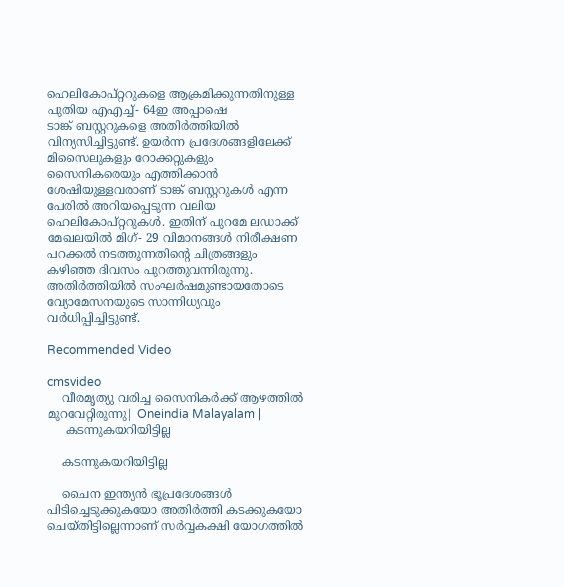ഹെലികോപ്റ്ററുകളെ ആക്രമിക്കുന്നതിനുള്ള പുതിയ എഎച്ച്- 64ഇ അപ്പാഷെ
ടാങ്ക് ബസ്റ്ററുകളെ അതിർത്തിയിൽ വിന്യസിച്ചിട്ടുണ്ട്. ഉയർന്ന പ്രദേശങ്ങളിലേക്ക് മിസൈലുകളും റോക്കറ്റുകളും സൈനികരെയും എത്തിക്കാൻ ശേഷിയുള്ളവരാണ് ടാങ്ക് ബസ്റ്ററുകൾ എന്ന പേരിൽ അറിയപ്പെടുന്ന വലിയ ഹെലികോപ്റ്ററുകൾ. ഇതിന് പുറമേ ലഡാക്ക് മേഖലയിൽ മിഗ്- 29 വിമാനങ്ങൾ നിരീക്ഷണ പറക്കൽ നടത്തുന്നതിന്റെ ചിത്രങ്ങളും കഴിഞ്ഞ ദിവസം പുറത്തുവന്നിരുന്നു. അതിർത്തിയിൽ സംഘർഷമുണ്ടായതോടെ വ്യോമേസനയുടെ സാന്നിധ്യവും വർധിപ്പിച്ചിട്ടുണ്ട്.

Recommended Video

cmsvideo
    വീരമൃത്യു വരിച്ച സൈനികര്‍ക്ക് ആഴത്തില്‍ മുറവേറ്റിരുന്നു| Oneindia Malayalam |
     കടന്നുകയറിയിട്ടില്ല

    കടന്നുകയറിയിട്ടില്ല

    ചൈന ഇന്ത്യൻ ഭൂപ്രദേശങ്ങൾ പിടിച്ചെടുക്കുകയോ അതിർത്തി കടക്കുകയോ ചെയ്തിട്ടില്ലെന്നാണ് സർവ്വകക്ഷി യോഗത്തിൽ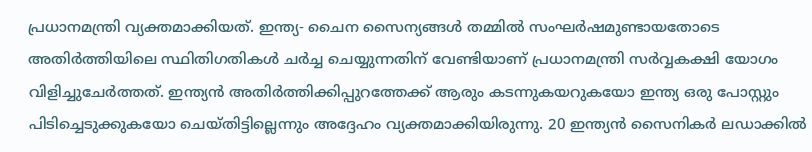പ്രധാനമന്ത്രി വ്യക്തമാക്കിയത്. ഇന്ത്യ- ചൈന സൈന്യങ്ങൾ തമ്മിൽ സംഘർഷമുണ്ടായതോടെ അതിർത്തിയിലെ സ്ഥിതിഗതികൾ ചർച്ച ചെയ്യുന്നതിന് വേണ്ടിയാണ് പ്രധാനമന്ത്രി സർവ്വകക്ഷി യോഗം വിളിച്ചുചേർത്തത്. ഇന്ത്യൻ അതിർത്തിക്കിപ്പുറത്തേക്ക് ആരും കടന്നുകയറുകയോ ഇന്ത്യ ഒരു പോസ്റ്റും പിടിച്ചെടുക്കുകയോ ചെയ്തിട്ടില്ലെന്നും അദ്ദേഹം വ്യക്തമാക്കിയിരുന്നു. 20 ഇന്ത്യൻ സൈനികർ ലഡാക്കിൽ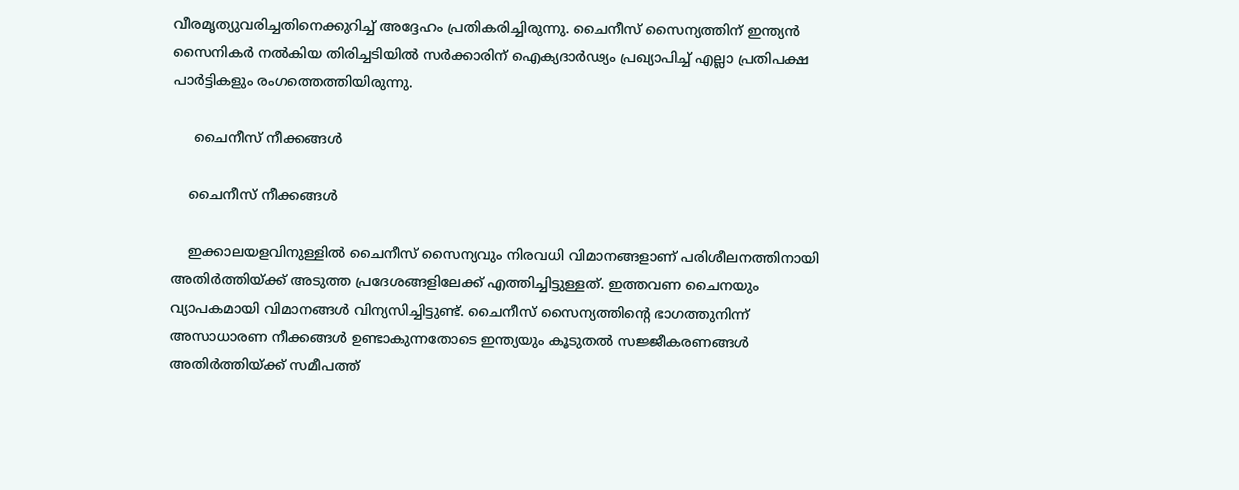വീരമൃത്യുവരിച്ചതിനെക്കുറിച്ച് അദ്ദേഹം പ്രതികരിച്ചിരുന്നു. ചൈനീസ് സൈന്യത്തിന് ഇന്ത്യൻ സൈനികർ നൽകിയ തിരിച്ചടിയിൽ സർക്കാരിന് ഐക്യദാർഢ്യം പ്രഖ്യാപിച്ച് എല്ലാ പ്രതിപക്ഷ പാർട്ടികളും രംഗത്തെത്തിയിരുന്നു.

     ചൈനീസ് നീക്കങ്ങൾ

    ചൈനീസ് നീക്കങ്ങൾ

    ഇക്കാലയളവിനുള്ളിൽ ചൈനീസ് സൈന്യവും നിരവധി വിമാനങ്ങളാണ് പരിശീലനത്തിനായി അതിർത്തിയ്ക്ക് അടുത്ത പ്രദേശങ്ങളിലേക്ക് എത്തിച്ചിട്ടുള്ളത്. ഇത്തവണ ചൈനയും വ്യാപകമായി വിമാനങ്ങൾ വിന്യസിച്ചിട്ടുണ്ട്. ചൈനീസ് സൈന്യത്തിന്റെ ഭാഗത്തുനിന്ന് അസാധാരണ നീക്കങ്ങൾ ഉണ്ടാകുന്നതോടെ ഇന്ത്യയും കൂടുതൽ സജ്ജീകരണങ്ങൾ അതിർത്തിയ്ക്ക് സമീപത്ത്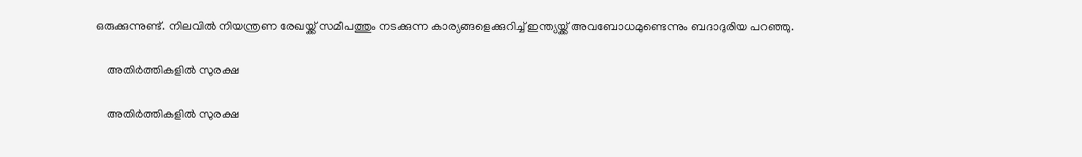ഒരുക്കുന്നുണ്ട്. നിലവിൽ നിയന്ത്രണ രേഖയ്ക്ക് സമീപത്തും നടക്കുന്ന കാര്യങ്ങളെക്കുറിച്ച് ഇന്ത്യയ്ക്ക് അവബോധമുണ്ടെന്നും ബദാദുരിയ പറഞ്ഞു.

    അതിർത്തികളിൽ സുരക്ഷ

    അതിർത്തികളിൽ സുരക്ഷ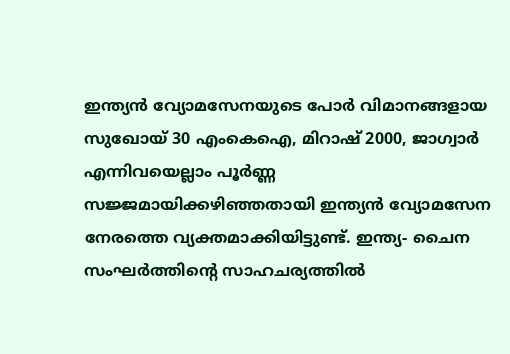ഇന്ത്യൻ വ്യോമസേനയുടെ പോർ വിമാനങ്ങളായ സുഖോയ് 30 എംകെഐ, മിറാഷ് 2000, ജാഗ്വാർ എന്നിവയെല്ലാം പൂർണ്ണ സജ്ജമായിക്കഴിഞ്ഞതായി ഇന്ത്യൻ വ്യോമസേന നേരത്തെ വ്യക്തമാക്കിയിട്ടുണ്ട്. ഇന്ത്യ- ചൈന സംഘർത്തിന്റെ സാഹചര്യത്തിൽ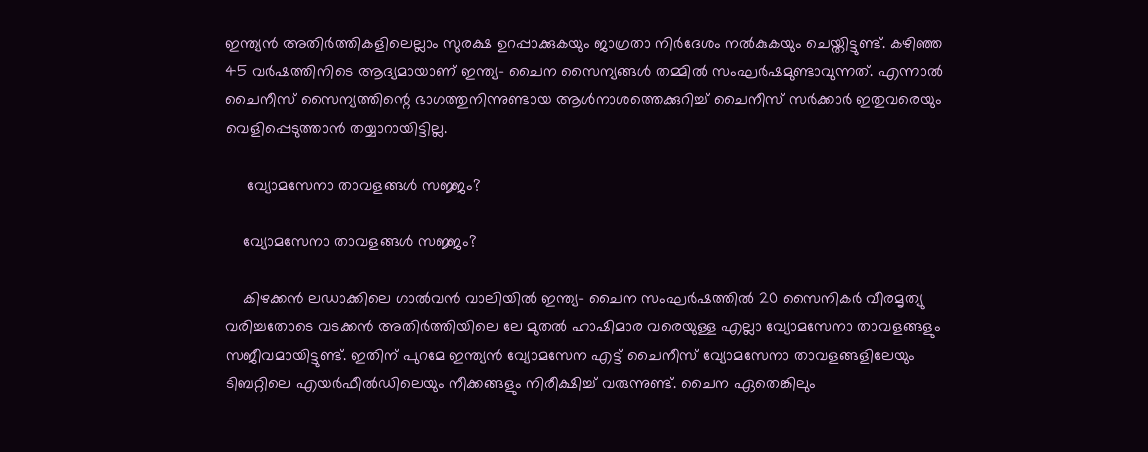ഇന്ത്യൻ അതിർത്തികളിലെല്ലാം സുരക്ഷ ഉറപ്പാക്കുകയും ജാഗ്രതാ നിർദേശം നൽകുകയും ചെയ്തിട്ടുണ്ട്. കഴിഞ്ഞ 45 വർഷത്തിനിടെ ആദ്യമായാണ് ഇന്ത്യ- ചൈന സൈന്യങ്ങൾ തമ്മിൽ സംഘർഷമുണ്ടാവുന്നത്. എന്നാൽ ചൈനീസ് സൈന്യത്തിന്റെ ഭാഗത്തുനിന്നുണ്ടായ ആൾനാശത്തെക്കുറിച്ച് ചൈനീസ് സർക്കാർ ഇതുവരെയും വെളിപ്പെടുത്താൻ തയ്യാറായിട്ടില്ല.

     വ്യോമസേനാ താവളങ്ങൾ സജ്ജം?

    വ്യോമസേനാ താവളങ്ങൾ സജ്ജം?

    കിഴക്കൻ ലഡാക്കിലെ ഗാൽവൻ വാലിയിൽ ഇന്ത്യ- ചൈന സംഘർഷത്തിൽ 20 സൈനികർ വീരമൃത്യു വരിച്ചതോടെ വടക്കൻ അതിർത്തിയിലെ ലേ മുതൽ ഹാഷിമാര വരെയുള്ള എല്ലാ വ്യോമസേനാ താവളങ്ങളും സജീവമായിട്ടുണ്ട്. ഇതിന് പുറമേ ഇന്ത്യൻ വ്യോമസേന എട്ട് ചൈനീസ് വ്യോമസേനാ താവളങ്ങളിലേയും ടിബറ്റിലെ എയർഫീൽഡിലെയും നീക്കങ്ങളും നിരീക്ഷിച്ച് വരുന്നുണ്ട്. ചൈന ഏതെങ്കിലും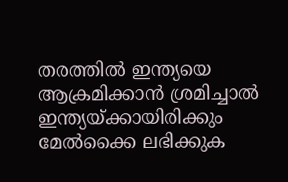തരത്തിൽ ഇന്ത്യയെ ആക്രമിക്കാൻ ശ്രമിച്ചാൽ ഇന്ത്യയ്ക്കായിരിക്കും മേൽക്കൈ ലഭിക്കുക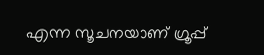എന്ന സൂചനയാണ് ഗ്രൂപ്പ്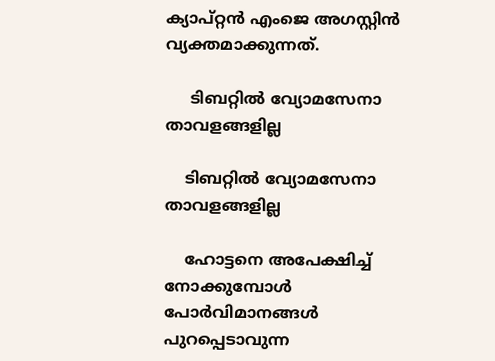ക്യാപ്റ്റൻ എംജെ അഗസ്റ്റിൻ വ്യക്തമാക്കുന്നത്.

     ടിബറ്റിൽ വ്യോമസേനാ താവളങ്ങളില്ല

    ടിബറ്റിൽ വ്യോമസേനാ താവളങ്ങളില്ല

    ഹോട്ടനെ അപേക്ഷിച്ച് നോക്കുമ്പോൾ പോർവിമാനങ്ങൾ പുറപ്പെടാവുന്ന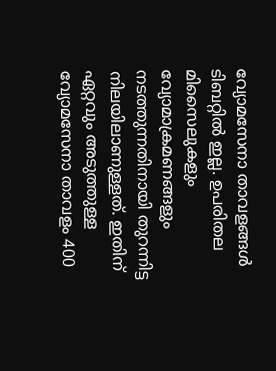വ്യോമസേനാ താവളങ്ങൾ ടിബറ്റിൽ ഇല്ല. ഉപരിതല മിസൈലുകളും വ്യോമാക്രമണങ്ങളും നടത്തുന്നതിനായി തുറന്നിട്ട നിലയിലാണുള്ളത്. ഇതിന് ഏറ്റവും അടുത്തുള്ള വ്യോമസേനാ താവളം 400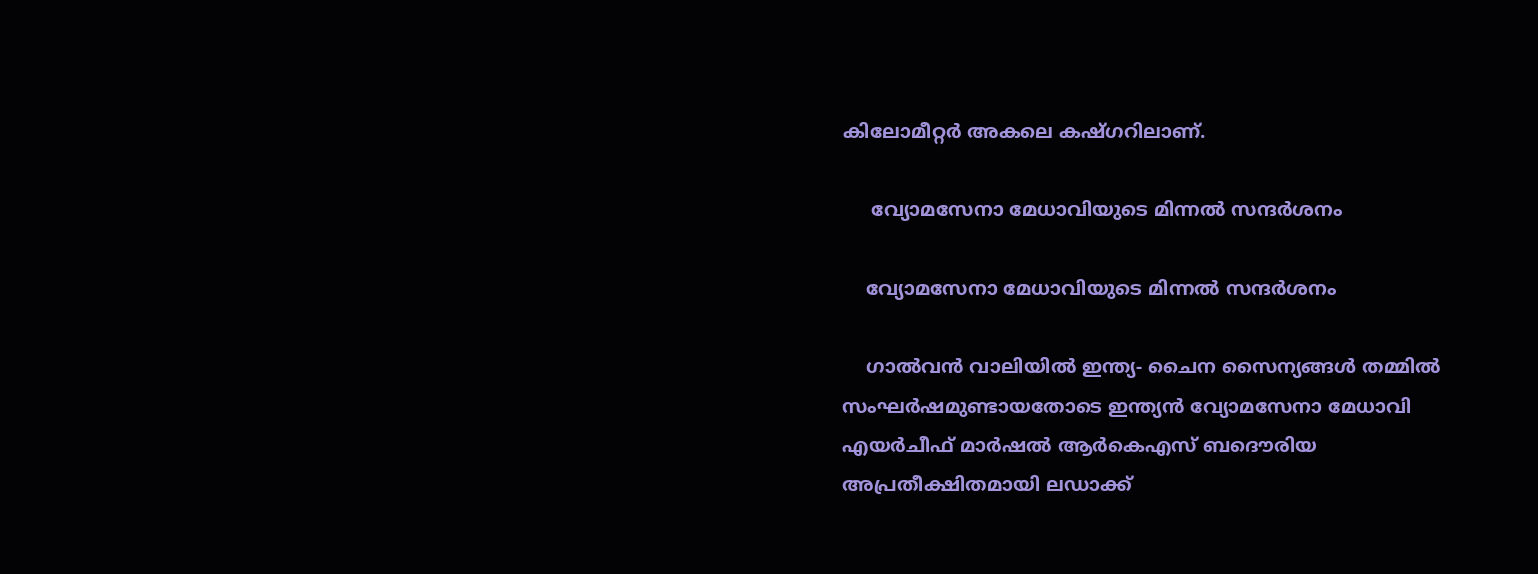കിലോമീറ്റർ അകലെ കഷ്ഗറിലാണ്.

     വ്യോമസേനാ മേധാവിയുടെ മിന്നൽ സന്ദർശനം

    വ്യോമസേനാ മേധാവിയുടെ മിന്നൽ സന്ദർശനം

    ഗാൽവൻ വാലിയിൽ ഇന്ത്യ- ചൈന സൈന്യങ്ങൾ തമ്മിൽ സംഘർഷമുണ്ടായതോടെ ഇന്ത്യൻ വ്യോമസേനാ മേധാവി എയർചീഫ് മാർഷൽ ആർകെഎസ് ബദൌരിയ അപ്രതീക്ഷിതമായി ലഡാക്ക്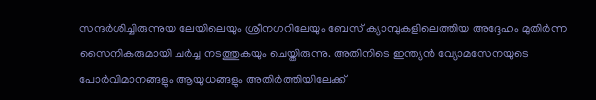സന്ദർശിച്ചിരുന്നുയ ലേയിലെയും ശ്രീനഗറിലേയും ബേസ് ക്യാമ്പുകളിലെത്തിയ അദ്ദേഹം മുതിർന്ന സൈനികരുമായി ചർച്ച നടത്തുകയും ചെയ്തിരുന്നു. അതിനിടെ ഇന്ത്യൻ വ്യോമസേനയുടെ പോർവിമാനങ്ങളും ആയുധങ്ങളും അതിർത്തിയിലേക്ക്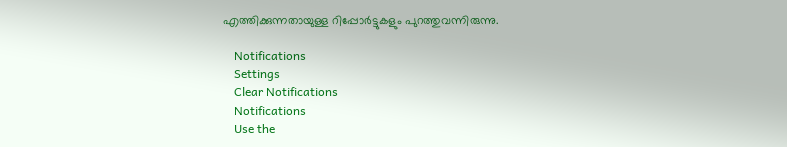എത്തിക്കുന്നതായുള്ള റിപ്പോർട്ടുകളും പുറത്തുവന്നിരുന്നു.

    Notifications
    Settings
    Clear Notifications
    Notifications
    Use the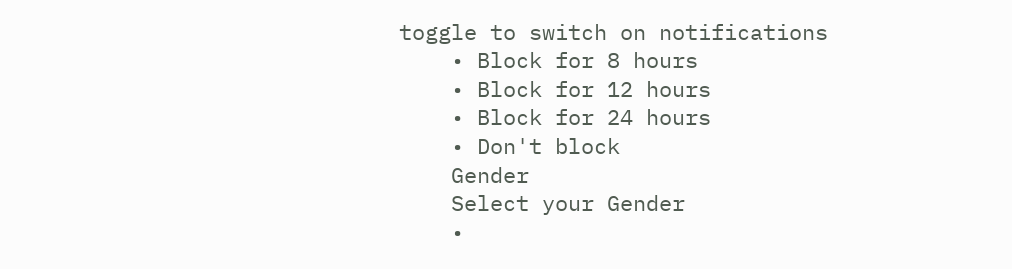toggle to switch on notifications
    • Block for 8 hours
    • Block for 12 hours
    • Block for 24 hours
    • Don't block
    Gender
    Select your Gender
    •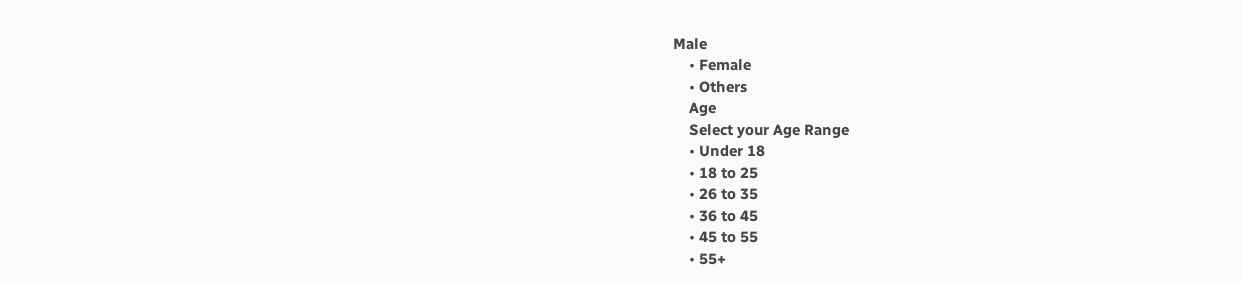Male
    • Female
    • Others
    Age
    Select your Age Range
    • Under 18
    • 18 to 25
    • 26 to 35
    • 36 to 45
    • 45 to 55
    • 55+